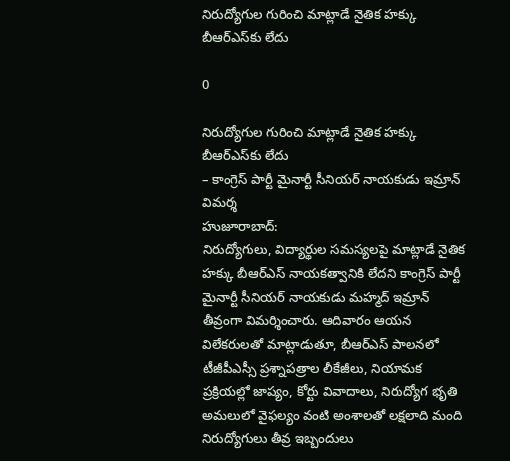నిరుద్యోగుల గురించి మాట్లాడే నైతిక హక్కు బీఆర్ఎస్‌కు లేదు

0

నిరుద్యోగుల గురించి మాట్లాడే నైతిక హక్కు బీఆర్ఎస్‌కు లేదు
– కాంగ్రెస్ పార్టీ మైనార్టీ సీనియర్ నాయకుడు ఇమ్రాన్ విమర్శ
హుజూరాబాద్:
నిరుద్యోగులు, విద్యార్థుల సమస్యలపై మాట్లాడే నైతిక హక్కు బీఆర్ఎస్ నాయకత్వానికి లేదని కాంగ్రెస్ పార్టీ మైనార్టీ సీనియర్ నాయకుడు మహ్మద్ ఇమ్రాన్ తీవ్రంగా విమర్శించారు. ఆదివారం ఆయన విలేకరులతో మాట్లాడుతూ, బీఆర్ఎస్ పాలనలో టీజీపీఎస్సీ ప్రశ్నాపత్రాల లీకేజీలు, నియామక ప్రక్రియల్లో జాప్యం, కోర్టు వివాదాలు, నిరుద్యోగ భృతి అమలులో వైఫల్యం వంటి అంశాలతో లక్షలాది మంది నిరుద్యోగులు తీవ్ర ఇబ్బందులు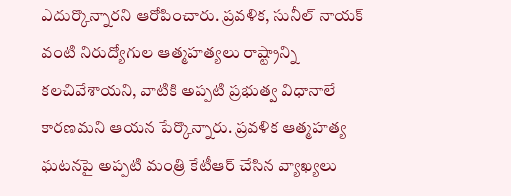ఎదుర్కొన్నారని ఆరోపించారు. ప్రవళిక, సునీల్ నాయక్ వంటి నిరుద్యోగుల ఆత్మహత్యలు రాష్ట్రాన్ని కలచివేశాయని, వాటికి అప్పటి ప్రభుత్వ విధానాలే కారణమని ఆయన పేర్కొన్నారు. ప్రవళిక ఆత్మహత్య ఘటనపై అప్పటి మంత్రి కేటీఆర్ చేసిన వ్యాఖ్యలు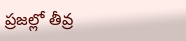ప్రజల్లో తీవ్ర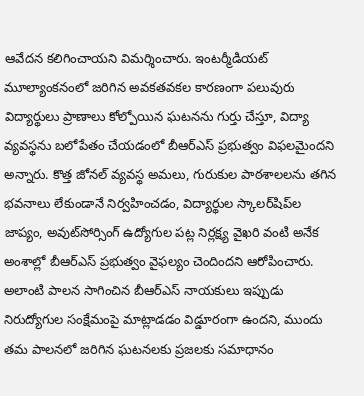ఆవేదన కలిగించాయని విమర్శించారు. ఇంటర్మీడియట్ మూల్యాంకనంలో జరిగిన అవకతవకల కారణంగా పలువురు విద్యార్థులు ప్రాణాలు కోల్పోయిన ఘటనను గుర్తు చేస్తూ, విద్యా వ్యవస్థను బలోపేతం చేయడంలో బీఆర్ఎస్ ప్రభుత్వం విఫలమైందని అన్నారు. కొత్త జోనల్ వ్యవస్థ అమలు, గురుకుల పాఠశాలలను తగిన భవనాలు లేకుండానే నిర్వహించడం, విద్యార్థుల స్కాలర్‌షిప్‌ల జాప్యం, అవుట్‌సోర్సింగ్ ఉద్యోగుల పట్ల నిర్లక్ష్య వైఖరి వంటి అనేక అంశాల్లో బీఆర్ఎస్ ప్రభుత్వం వైఫల్యం చెందిందని ఆరోపించారు. అలాంటి పాలన సాగించిన బీఆర్ఎస్ నాయకులు ఇప్పుడు నిరుద్యోగుల సంక్షేమంపై మాట్లాడడం విడ్డూరంగా ఉందని, ముందు తమ పాలనలో జరిగిన ఘటనలకు ప్రజలకు సమాధానం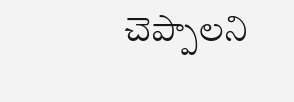చెప్పాలని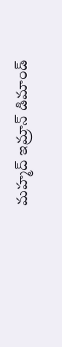మహ్మద్ ఇమ్రాన్ డిమాండ్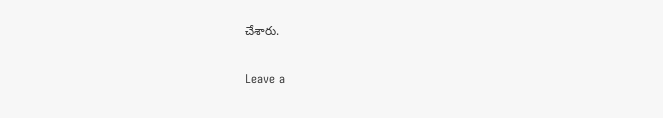చేశారు.

Leave a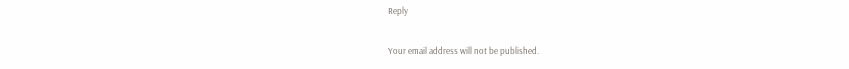Reply

Your email address will not be published.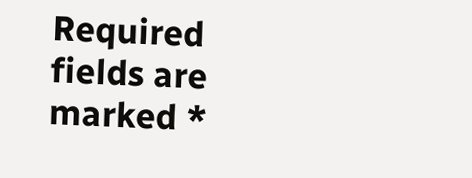Required fields are marked *